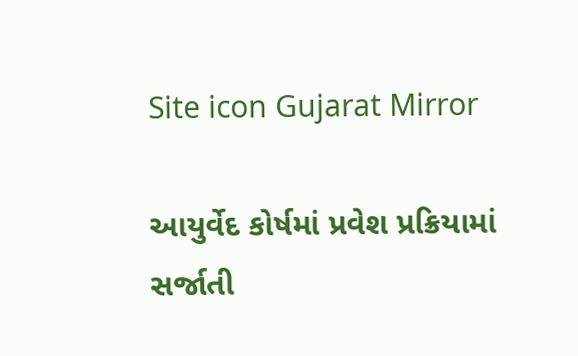Site icon Gujarat Mirror

આયુર્વેદ કોર્ષમાં પ્રવેશ પ્રક્રિયામાં સર્જાતી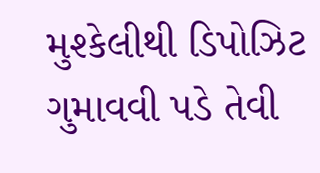મુશ્કેલીથી ડિપોઝિટ ગુમાવવી પડે તેવી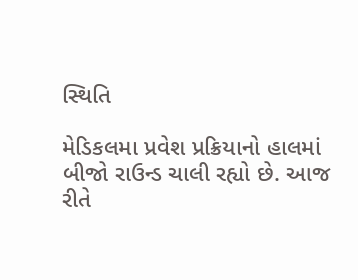સ્થિતિ

મેડિકલમા પ્રવેશ પ્રક્રિયાનો હાલમાં બીજો રાઉન્ડ ચાલી રહ્યો છે. આજ રીતે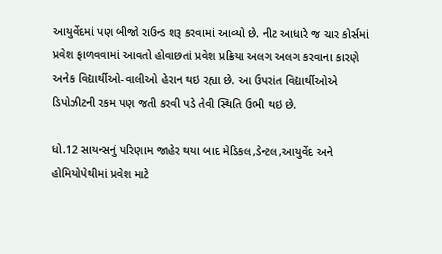આયુર્વેદમાં પણ બીજો રાઉન્ડ શરૂ કરવામાં આવ્યો છે. નીટ આધારે જ ચાર કોર્સમાં પ્રવેશ ફાળવવામાં આવતો હોવાછતાં પ્રવેશ પ્રક્રિયા અલગ અલગ કરવાના કારણે અનેક વિદ્યાર્થીઓ-વાલીઓ હેરાન થઇ રહ્યા છે. આ ઉપરાંત વિદ્યાર્થીઓએ ડિપોઝીટની રકમ પણ જતી કરવી પડે તેવી સ્થિતિ ઉભી થઇ છે.

ધો.12 સાયન્સનું પરિણામ જાહેર થયા બાદ મેડિકલ,ડેન્ટલ,આયુર્વેદ અને હોમિયોપેથીમાં પ્રવેશ માટે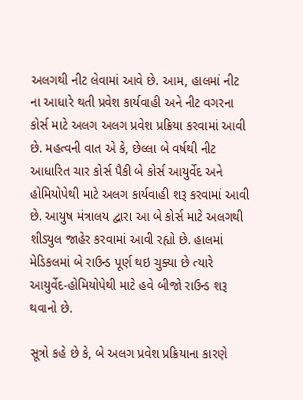અલગથી નીટ લેવામાં આવે છે. આમ, હાલમાં નીટ ના આધારે થતી પ્રવેશ કાર્યવાહી અને નીટ વગરના કોર્સ માટે અલગ અલગ પ્રવેશ પ્રક્રિયા કરવામાં આવી છે. મહત્વની વાત એ કે, છેલ્લા બે વર્ષથી નીટ આધારિત ચાર કોર્સ પૈકી બે કોર્સ આયુર્વેદ અને હોમિયોપેથી માટે અલગ કાર્યવાહી શરૂ કરવામાં આવી છે. આયુષ મંત્રાલય દ્વારા આ બે કોર્સ માટે અલગથી શીડ્યુલ જાહેર કરવામાં આવી રહ્યો છે. હાલમાં મેડિકલમાં બે રાઉન્ડ પૂર્ણ થઇ ચુક્યા છે ત્યારે આયુર્વેદ-હોમિયોપેથી માટે હવે બીજો રાઉન્ડ શરૂ થવાનો છે.

સૂત્રો કહે છે કે, બે અલગ પ્રવેશ પ્રક્રિયાના કારણે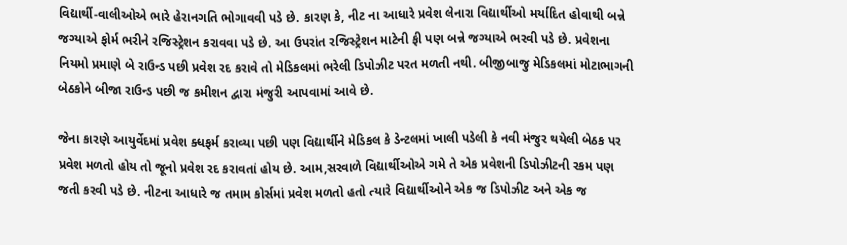વિદ્યાર્થી-વાલીઓએ ભારે હેરાનગતિ ભોગાવવી પડે છે. કારણ કે, નીટ ના આધારે પ્રવેશ લેનારા વિદ્યાર્થીઓ મર્યાદિત હોવાથી બન્ને જગ્યાએ ફોર્મ ભરીને રજિસ્ટ્રેશન કરાવવા પડે છે. આ ઉપરાંત રજિસ્ટ્રેશન માટેની ફી પણ બન્ને જગ્યાએ ભરવી પડે છે. પ્રવેશના નિયમો પ્રમાણે બે રાઉન્ડ પછી પ્રવેશ રદ કરાવે તો મેડિકલમાં ભરેલી ડિપોઝીટ પરત મળતી નથી. બીજીબાજુ મેડિકલમાં મોટાભાગની બેઠકોને બીજા રાઉન્ડ પછી જ કમીશન દ્વારા મંજુરી આપવામાં આવે છે.

જેના કારણે આયુર્વેદમાં પ્રવેશ ક્ધફર્મ કરાવ્યા પછી પણ વિદ્યાર્થીને મેડિકલ કે ડેન્ટલમાં ખાલી પડેલી કે નવી મંજુર થયેલી બેઠક પર પ્રવેશ મળતો હોય તો જૂનો પ્રવેશ રદ કરાવતાં હોય છે. આમ,સરવાળે વિદ્યાર્થીઓએ ગમે તે એક પ્રવેશની ડિપોઝીટની રકમ પણ જતી કરવી પડે છે. નીટના આધારે જ તમામ કોર્સમાં પ્રવેશ મળતો હતો ત્યારે વિદ્યાર્થીઓને એક જ ડિપોઝીટ અને એક જ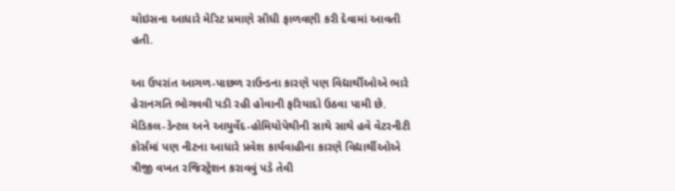ચોઇસના આધારે મેરિટ પ્રમાણે સીધી ફાળવણી કરી દેવામાં આવતી હતી.

આ ઉપરાંત આગળ-પાછળ રાઉન્ડના કારણે પણ વિદ્યાર્થીઓએ ભારે હેરાનગતિ ભોગવવી પડી રહી હોવાની ફરિયાદો ઉઠવા પામી છે. મેડિકલ-ડેન્ટલ અને આયુર્વેદ-હોમિયોપેથીની સાથે સાથે હવે વેટરનીટી કોર્સમાં પણ નીટના આધારે પ્રવેશ કાર્યવાહીના કારણે વિદ્યાર્થીઓએ ત્રીજી વખત રજિસ્ટ્રેશન કરાવવું પડે તેવી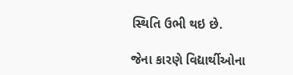સ્થિતિ ઉભી થઇ છે.

જેના કારણે વિદ્યાર્થીઓના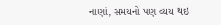નાણાં, સમયનો પણ વ્યય થઇ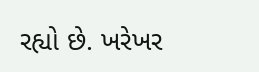રહ્યો છે. ખરેખર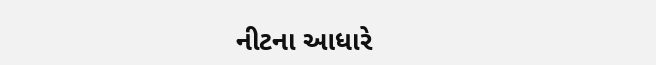નીટના આધારે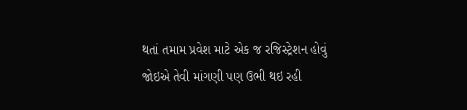થતાં તમામ પ્રવેશ માટે એક જ રજિસ્ટ્રેશન હોવું જોઇએ તેવી માંગણી પણ ઉભી થઇ રહી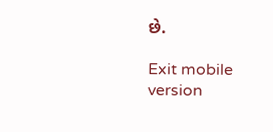છે.

Exit mobile version